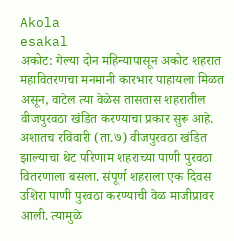Akola
esakal
अकोट: गेल्या दोन महिन्यापासून अकोट शहरात महावितरणचा मनमानी कारभार पाहायला मिळत असून, वाटेल त्या वेळेस तासतास शहरातील वीजपुरवठा खंडित करण्याचा प्रकार सुरू आहे. अशातच रविवारी (ता.७) वीजपुरवठा खंडित झाल्याचा थेट परिणाम शहराच्या पाणी पुरवठा वितरणाला बसला. संपूर्ण शहराला एक दिवस उशिरा पाणी पुरवठा करण्याची वेळ माजीप्रावर आली. त्यामुळे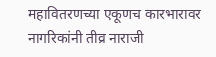महावितरणच्या एकूणच कारभारावर नागरिकांनी तीव्र नाराजी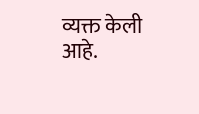व्यक्त केली आहे.